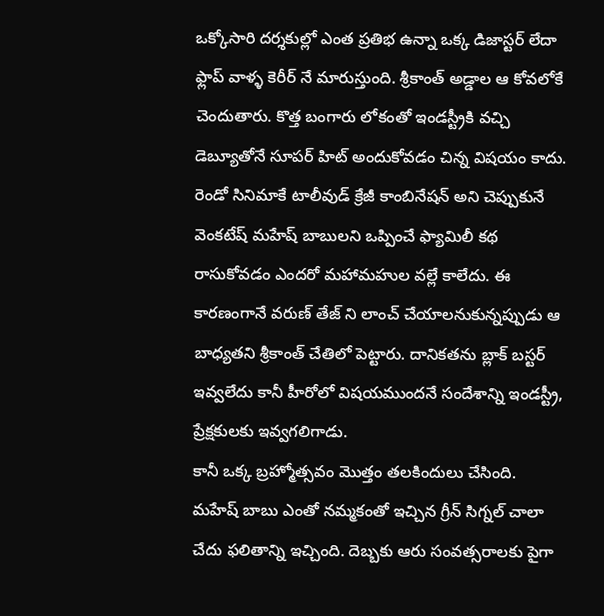ఒక్కోసారి దర్శకుల్లో ఎంత ప్రతిభ ఉన్నా ఒక్క డిజాస్టర్ లేదా ఫ్లాప్ వాళ్ళ కెరీర్ నే మారుస్తుంది. శ్రీకాంత్ అడ్డాల ఆ కోవలోకే చెందుతారు. కొత్త బంగారు లోకంతో ఇండస్ట్రీకి వచ్చి డెబ్యూతోనే సూపర్ హిట్ అందుకోవడం చిన్న విషయం కాదు. రెండో సినిమాకే టాలీవుడ్ క్రేజీ కాంబినేషన్ అని చెప్పుకునే వెంకటేష్ మహేష్ బాబులని ఒప్పించే ఫ్యామిలీ కథ రాసుకోవడం ఎందరో మహామహుల వల్లే కాలేదు. ఈ కారణంగానే వరుణ్ తేజ్ ని లాంచ్ చేయాలనుకున్నప్పుడు ఆ బాధ్యతని శ్రీకాంత్ చేతిలో పెట్టారు. దానికతను బ్లాక్ బస్టర్ ఇవ్వలేదు కానీ హీరోలో విషయముందనే సందేశాన్ని ఇండస్ట్రీ, ప్రేక్షకులకు ఇవ్వగలిగాడు.
కానీ ఒక్క బ్రహ్మోత్సవం మొత్తం తలకిందులు చేసింది. మహేష్ బాబు ఎంతో నమ్మకంతో ఇచ్చిన గ్రీన్ సిగ్నల్ చాలా చేదు ఫలితాన్ని ఇచ్చింది. దెబ్బకు ఆరు సంవత్సరాలకు పైగా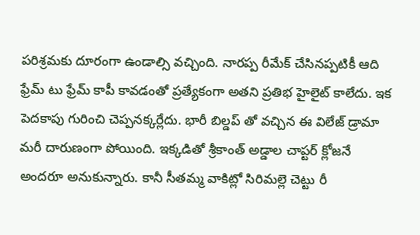పరిశ్రమకు దూరంగా ఉండాల్సి వచ్చింది. నారప్ప రీమేక్ చేసినప్పటికీ ఆది ఫ్రేమ్ టు ఫ్రేమ్ కాపీ కావడంతో ప్రత్యేకంగా అతని ప్రతిభ హైలైట్ కాలేదు. ఇక పెదకాపు గురించి చెప్పనక్కర్లేదు. భారీ బిల్డప్ తో వచ్చిన ఈ విలేజ్ డ్రామా మరీ దారుణంగా పోయింది. ఇక్కడితో శ్రీకాంత్ అడ్డాల చాప్టర్ క్లోజనే అందరూ అనుకున్నారు. కానీ సీతమ్మ వాకిట్లో సిరిమల్లె చెట్టు రీ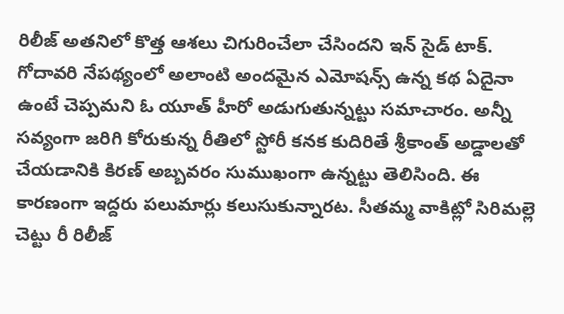రిలీజ్ అతనిలో కొత్త ఆశలు చిగురించేలా చేసిందని ఇన్ సైడ్ టాక్.
గోదావరి నేపథ్యంలో అలాంటి అందమైన ఎమోషన్స్ ఉన్న కథ ఏదైనా ఉంటే చెప్పమని ఓ యూత్ హీరో అడుగుతున్నట్టు సమాచారం. అన్నీ సవ్యంగా జరిగి కోరుకున్న రీతిలో స్టోరీ కనక కుదిరితే శ్రీకాంత్ అడ్డాలతో చేయడానికి కిరణ్ అబ్బవరం సుముఖంగా ఉన్నట్టు తెలిసింది. ఈ కారణంగా ఇద్దరు పలుమార్లు కలుసుకున్నారట. సీతమ్మ వాకిట్లో సిరిమల్లె చెట్టు రీ రిలీజ్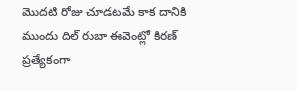మొదటి రోజు చూడటమే కాక దానికి ముందు దిల్ రుబా ఈవెంట్లో కిరణ్ ప్రత్యేకంగా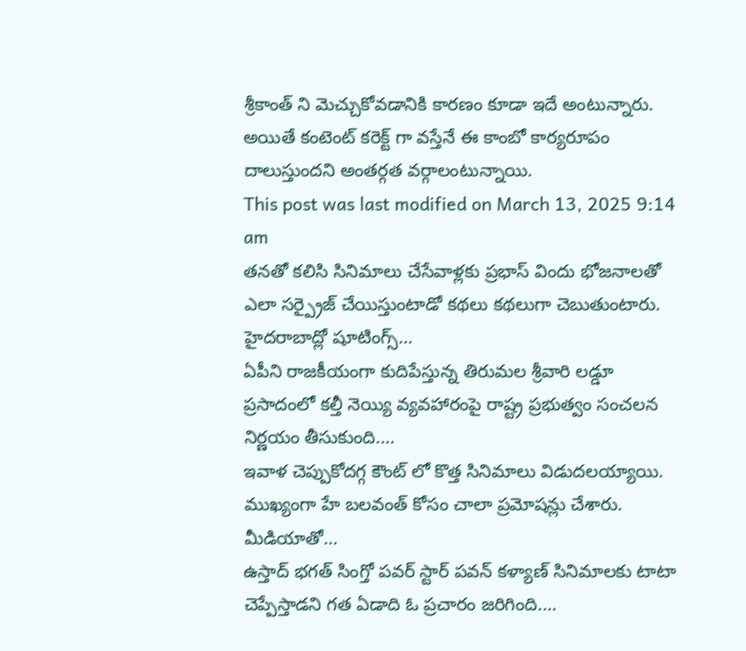శ్రీకాంత్ ని మెచ్చుకోవడానికి కారణం కూడా ఇదే అంటున్నారు. అయితే కంటెంట్ కరెక్ట్ గా వస్తేనే ఈ కాంబో కార్యరూపం దాలుస్తుందని అంతర్గత వర్గాలంటున్నాయి.
This post was last modified on March 13, 2025 9:14 am
తనతో కలిసి సినిమాలు చేసేవాళ్లకు ప్రభాస్ విందు భోజనాలతో ఎలా సర్ప్రైజ్ చేయిస్తుంటాడో కథలు కథలుగా చెబుతుంటారు. హైదరాబాద్లో షూటింగ్స్…
ఏపీని రాజకీయంగా కుదిపేస్తున్న తిరుమల శ్రీవారి లడ్డూ ప్రసాదంలో కల్తీ నెయ్యి వ్యవహారంపై రాష్ట్ర ప్రభుత్వం సంచలన నిర్ణయం తీసుకుంది.…
ఇవాళ చెప్పుకోదగ్గ కౌంట్ లో కొత్త సినిమాలు విడుదలయ్యాయి. ముఖ్యంగా హే బలవంత్ కోసం చాలా ప్రమోషన్లు చేశారు. మీడియాతో…
ఉస్తాద్ భగత్ సింగ్తో పవర్ స్టార్ పవన్ కళ్యాణ్ సినిమాలకు టాటా చెప్పేస్తాడని గత ఏడాది ఓ ప్రచారం జరిగింది.…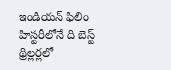ఇండియన్ ఫిలిం హిస్టరీలోనే ది బెస్ట్ థ్రిల్లర్లలో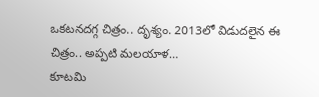ఒకటనదగ్గ చిత్రం.. దృశ్యం. 2013లో విడుదలైన ఈ చిత్రం.. అప్పటి మలయాళ…
కూటమి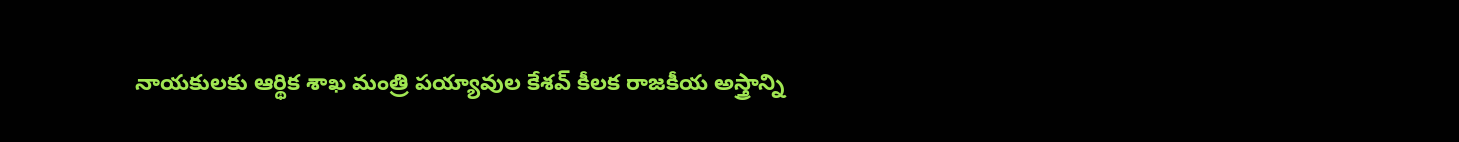నాయకులకు ఆర్థిక శాఖ మంత్రి పయ్యావుల కేశవ్ కీలక రాజకీయ అస్త్రాన్ని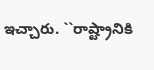ఇచ్చారు. ``రాష్ట్రానికి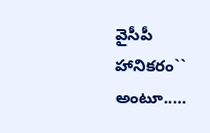వైసీపీ హానికరం`` అంటూ..…